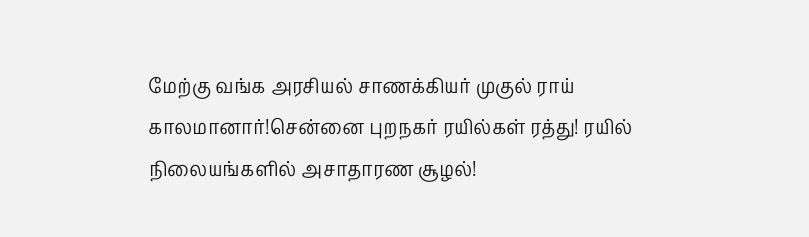மேற்கு வங்க அரசியல் சாணக்கியர் முகுல் ராய் காலமானார்!சென்னை புறநகர் ரயில்கள் ரத்து! ரயில் நிலையங்களில் அசாதாரண சூழல்!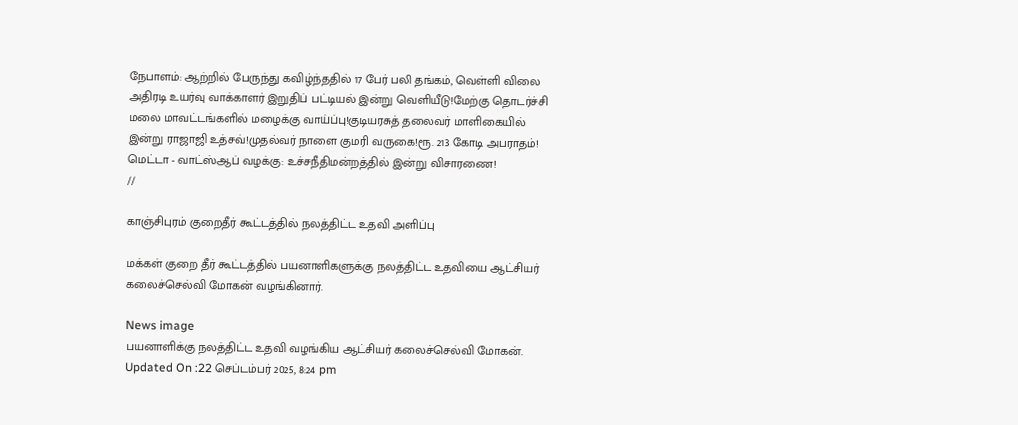நேபாளம்: ஆற்றில் பேருந்து கவிழ்ந்ததில் 17 பேர் பலி தங்கம், வெள்ளி விலை அதிரடி உயர்வு வாக்காளர் இறுதிப் பட்டியல் இன்று வெளியீடு!மேற்கு தொடர்ச்சி மலை மாவட்டங்களில் மழைக்கு வாய்ப்பு!குடியரசுத் தலைவர் மாளிகையில் இன்று ராஜாஜி உத்சவ்!முதல்வர் நாளை குமரி வருகை!ரூ. 213 கோடி அபராதம்! மெட்டா - வாட்ஸ்ஆப் வழக்கு: உச்சநீதிமன்றத்தில் இன்று விசாரணை!
//

காஞ்சிபுரம் குறைதீர் கூட்டத்தில் நலத்திட்ட உதவி அளிப்பு

மக்கள் குறை தீர் கூட்டத்தில் பயனாளிகளுக்கு நலத்திட்ட உதவியை ஆட்சியர் கலைச்செல்வி மோகன் வழங்கினார்.

News image
பயனாளிக்கு நலத்திட்ட உதவி வழங்கிய ஆட்சியர் கலைச்செல்வி மோகன்.
Updated On :22 செப்டம்பர் 2025, 8:24 pm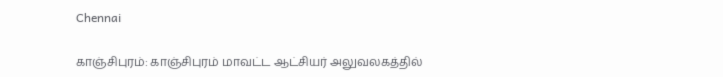Chennai

காஞ்சிபுரம்: காஞ்சிபுரம் மாவட்ட ஆட்சியர் அலுவலகத்தில்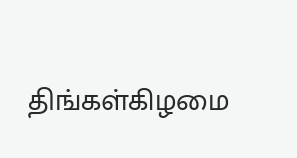திங்கள்கிழமை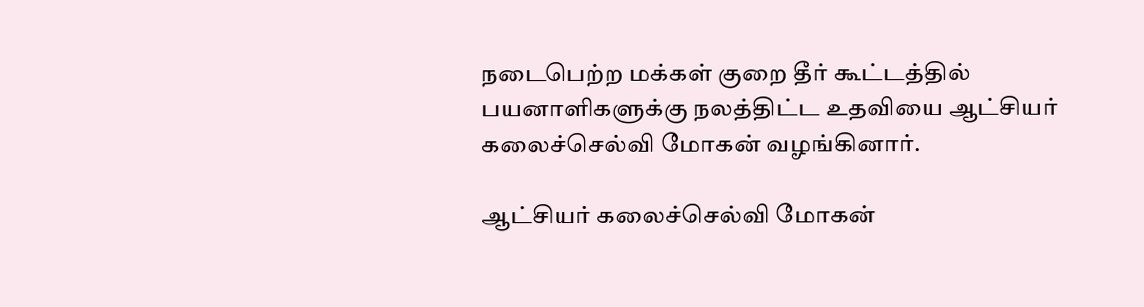நடைபெற்ற மக்கள் குறை தீர் கூட்டத்தில் பயனாளிகளுக்கு நலத்திட்ட உதவியை ஆட்சியர் கலைச்செல்வி மோகன் வழங்கினார்.

ஆட்சியர் கலைச்செல்வி மோகன்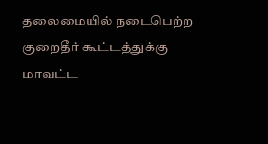தலைமையில் நடைபெற்ற குறைதீர் கூட்டத்துக்கு மாவட்ட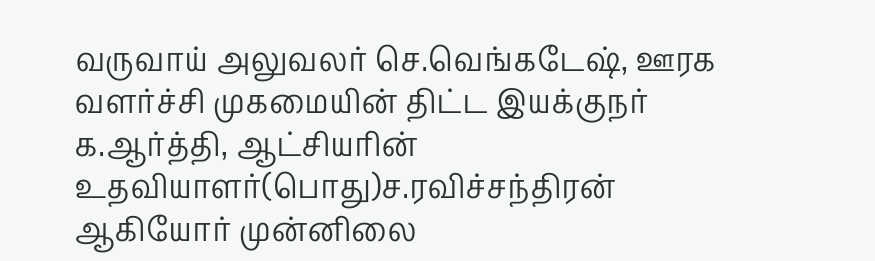வருவாய் அலுவலர் செ.வெங்கடேஷ், ஊரக வளர்ச்சி முகமையின் திட்ட இயக்குநர் க.ஆர்த்தி, ஆட்சியரின் உதவியாளர்(பொது)ச.ரவிச்சந்திரன் ஆகியோர் முன்னிலை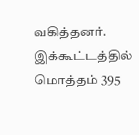வகித்தனர். இக்கூட்டத்தில் மொத்தம் 395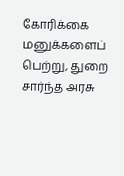கோரிக்கை மனுக்களைப் பெற்று, துறை சார்ந்த அரசு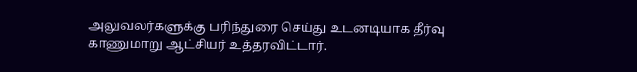அலுவலர்களுக்கு பரிந்துரை செய்து உடனடியாக தீர்வு காணுமாறு ஆட்சியர் உத்தரவிட்டார்.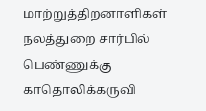மாற்றுத்திறனாளிகள் நலத்துறை சார்பில் பெண்ணுக்கு காதொலிக்கருவி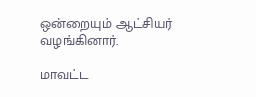ஒன்றையும் ஆட்சியர் வழங்கினார்.

மாவட்ட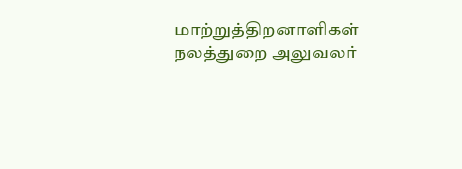மாற்றுத்திறனாளிகள் நலத்துறை அலுவலர்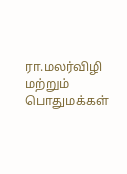ரா.மலர்விழி மற்றும் பொதுமக்கள்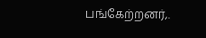பங்கேற்றனர்,.